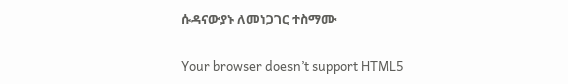ሱዳናውያኑ ለመነጋገር ተስማሙ

Your browser doesn’t support HTML5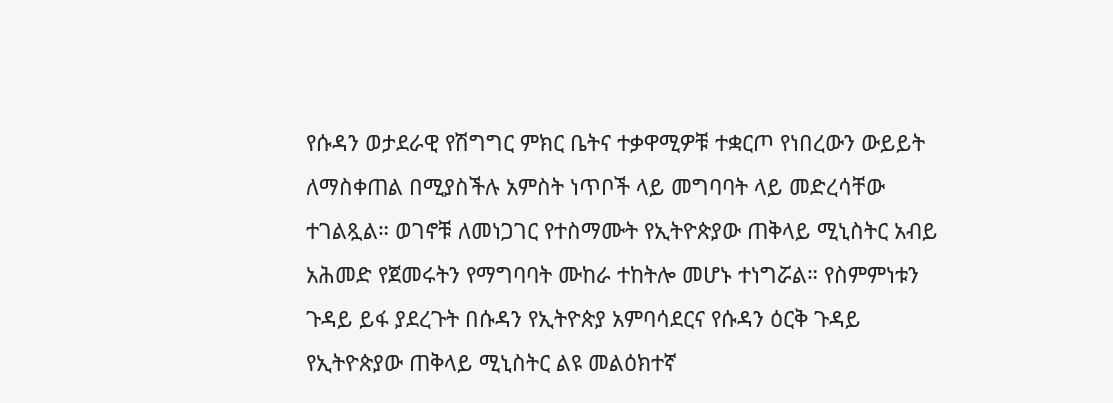የሱዳን ወታደራዊ የሽግግር ምክር ቤትና ተቃዋሚዎቹ ተቋርጦ የነበረውን ውይይት ለማስቀጠል በሚያስችሉ አምስት ነጥቦች ላይ መግባባት ላይ መድረሳቸው ተገልጿል። ወገኖቹ ለመነጋገር የተስማሙት የኢትዮጵያው ጠቅላይ ሚኒስትር አብይ አሕመድ የጀመሩትን የማግባባት ሙከራ ተከትሎ መሆኑ ተነግሯል። የስምምነቱን ጉዳይ ይፋ ያደረጉት በሱዳን የኢትዮጵያ አምባሳደርና የሱዳን ዕርቅ ጉዳይ የኢትዮጵያው ጠቅላይ ሚኒስትር ልዩ መልዕክተኛ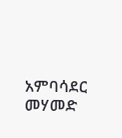አምባሳደር መሃመድ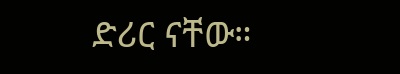ድሪር ናቸው።